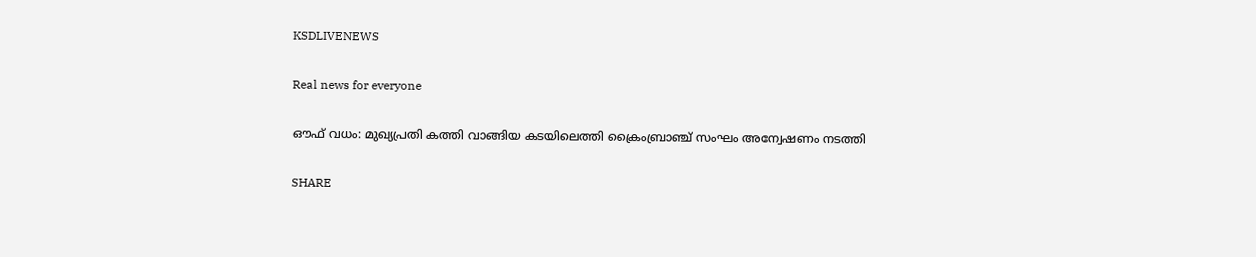KSDLIVENEWS

Real news for everyone

ഔഫ് വധം: മുഖ്യപ്രതി കത്തി വാങ്ങിയ കടയിലെത്തി ക്രൈംബ്രാഞ്ച് സംഘം അന്വേഷണം നടത്തി

SHARE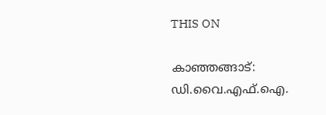THIS ON

കാഞ്ഞങ്ങാട്: ഡി.വൈ.എഫ്.ഐ.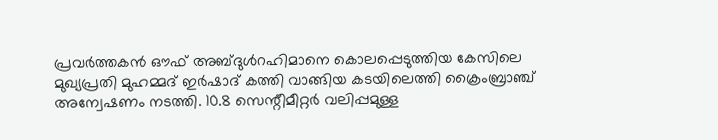പ്രവർത്തകൻ ഔഫ് അബ്ദുൾറഹിമാനെ കൊലപ്പെടുത്തിയ കേസിലെ മുഖ്യപ്രതി മുഹമ്മദ് ഇർഷാദ് കത്തി വാങ്ങിയ കടയിലെത്തി ക്രൈംബ്രാഞ്ച് അന്വേഷണം നടത്തി. 10.8 സെന്റീമീറ്റർ വലിപ്പമുള്ള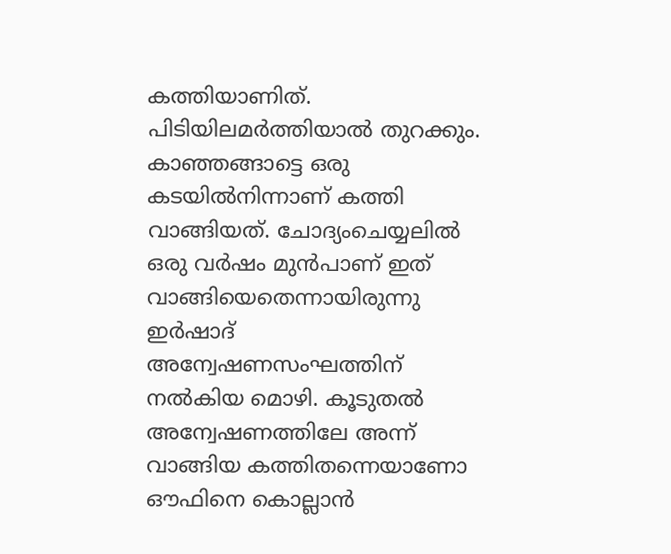കത്തിയാണിത്. പിടിയിലമർത്തിയാൽ തുറക്കും. കാഞ്ഞങ്ങാട്ടെ ഒരു കടയിൽനിന്നാണ് കത്തി വാങ്ങിയത്. ചോദ്യംചെയ്യലിൽ ഒരു വർഷം മുൻപാണ് ഇത്‌ വാങ്ങിയെതെന്നായിരുന്നു ഇർഷാദ് അന്വേഷണസംഘത്തിന് നൽകിയ മൊഴി. കൂടുതൽ അന്വേഷണത്തിലേ അന്ന്‌ വാങ്ങിയ കത്തിതന്നെയാണോ ഔഫിനെ കൊല്ലാൻ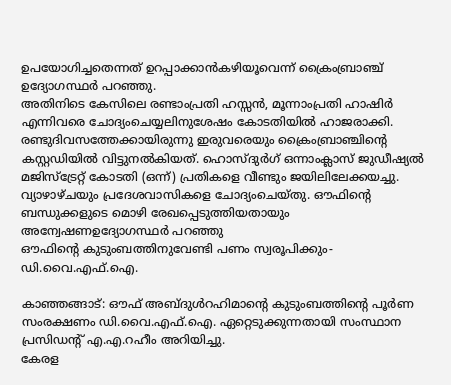ഉപയോഗിച്ചതെന്നത് ഉറപ്പാക്കാൻകഴിയൂവെന്ന് ക്രൈംബ്രാഞ്ച് ഉദ്യോഗസ്ഥർ പറഞ്ഞു.
അതിനിടെ കേസിലെ രണ്ടാംപ്രതി ഹസ്സൻ, മൂന്നാംപ്രതി ഹാഷിർ എന്നിവരെ ചോദ്യംചെയ്യലിനുശേഷം കോടതിയിൽ ഹാജരാക്കി. രണ്ടുദിവസത്തേക്കായിരുന്നു ഇരുവരെയും ക്രൈംബ്രാഞ്ചിന്റെ കസ്റ്റഡിയിൽ വിട്ടുനൽകിയത്. ഹൊസ്ദുർഗ് ഒന്നാംക്ലാസ് ജുഡീഷ്യൽ മജിസ്‌ട്രേറ്റ് കോടതി (ഒന്ന്) പ്രതികളെ വീണ്ടും ജയിലിലേക്കയച്ചു. വ്യാഴാഴ്ചയും പ്രദേശവാസികളെ ചോദ്യംചെയ്തു. ഔഫിന്റെ ബന്ധുക്കളുടെ മൊഴി രേഖപ്പെടുത്തിയതായും അന്വേഷണഉദ്യോഗസ്ഥർ പറഞ്ഞു
ഔഫിന്റെ കുടുംബത്തിനുവേണ്ടി പണം സ്വരൂപിക്കും-ഡി.വൈ.എഫ്.ഐ.

കാഞ്ഞങ്ങാട്: ഔഫ് അബ്ദുൾറഹിമാന്റെ കുടുംബത്തിന്റെ പൂർണ സംരക്ഷണം ഡി.വൈ.എഫ്.ഐ. ഏറ്റെടുക്കുന്നതായി സംസ്ഥാന പ്രസിഡന്റ് എ.എ.റഹീം അറിയിച്ചു.
കേരള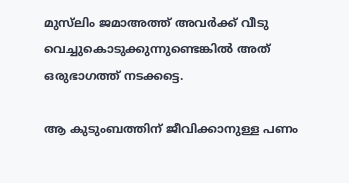മുസ്‌ലിം ജമാഅത്ത് അവർക്ക് വീടു വെച്ചുകൊടുക്കുന്നുണ്ടെങ്കിൽ അത് ഒരുഭാഗത്ത് നടക്കട്ടെ.

ആ കുടുംബത്തിന് ജീവിക്കാനുള്ള പണം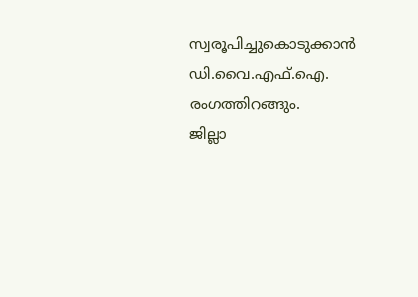സ്വരൂപിച്ചുകൊടുക്കാൻ ഡി.വൈ.എഫ്.ഐ. രംഗത്തിറങ്ങും.
ജില്ലാ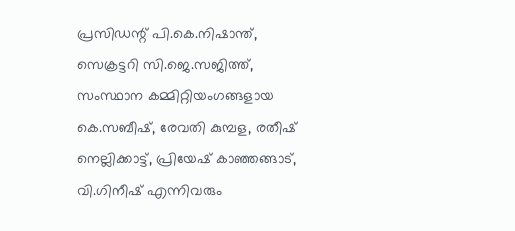പ്രസിഡന്റ് പി.കെ.നിഷാന്ത്, സെക്രട്ടറി സി.ജെ.സജിത്ത്, സംസ്ഥാന കമ്മിറ്റിയംഗങ്ങളായ കെ.സബീഷ്, രേവതി കുമ്പള, രതീഷ്‌ നെല്ലിക്കാട്ട്, പ്രിയേഷ്‌ കാഞ്ഞങ്ങാട്, വി.ഗിനീഷ് എന്നിവരും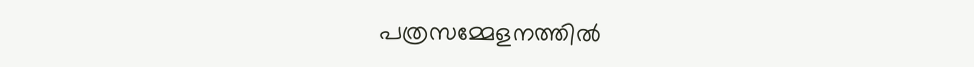പത്രസമ്മേളനത്തിൽ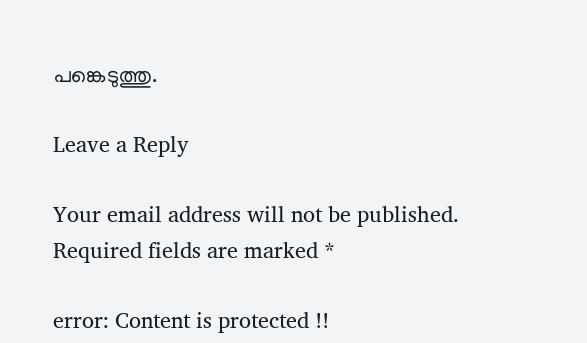പങ്കെടുത്തു.

Leave a Reply

Your email address will not be published. Required fields are marked *

error: Content is protected !!